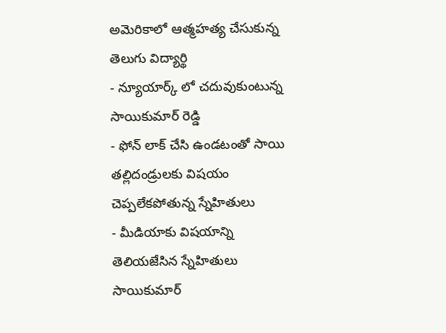అమెరికాలో ఆత్మహత్య చేసుకున్న తెలుగు విద్యార్థి
- న్యూయార్క్ లో చదువుకుంటున్న సాయికుమార్ రెడ్డి
- ఫోన్ లాక్ చేసి ఉండటంతో సాయి తల్లిదండ్రులకు విషయం చెప్పలేకపోతున్న స్నేహితులు
- మీడియాకు విషయాన్ని తెలియజేసిన స్నేహితులు
సాయికుమార్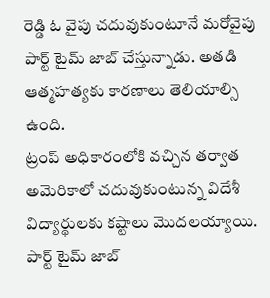రెడ్డి ఓ వైపు చదువుకుంటూనే మరోవైపు పార్ట్ టైమ్ జాబ్ చేస్తున్నాడు. అతడి ఆత్మహత్యకు కారణాలు తెలియాల్సి ఉంది.
ట్రంప్ అధికారంలోకి వచ్చిన తర్వాత అమెరికాలో చదువుకుంటున్న విదేశీ విద్యార్థులకు కష్టాలు మొదలయ్యాయి. పార్ట్ టైమ్ జాబ్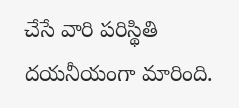చేసే వారి పరిస్థితి దయనీయంగా మారింది.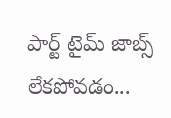పార్ట్ టైమ్ జాబ్స్ లేకపోవడం...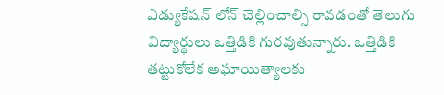ఎడ్యుకేషన్ లోన్ చెల్లించాల్సి రావడంతో తెలుగు విద్యార్థులు ఒత్తిడికి గురవుతున్నారు. ఒత్తిడికి తట్టుకోలేక అఘాయిత్యాలకు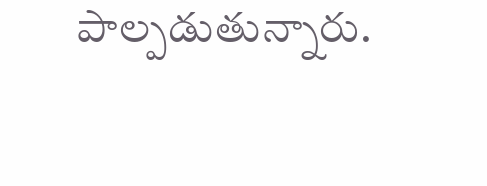పాల్పడుతున్నారు.